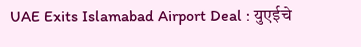UAE Exits Islamabad Airport Deal : युएईचे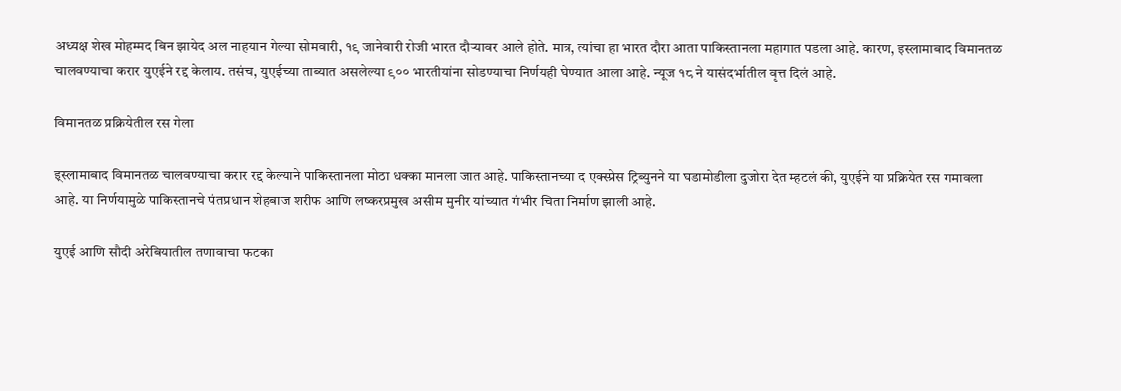अध्यक्ष शेख मोहम्मद बिन झायेद अल नाहयान गेल्या सोमवारी, १९ जानेवारी रोजी भारत दौऱ्यावर आले होते. मात्र, त्यांचा हा भारत दौरा आता पाकिस्तानला महागात पडला आहे. कारण, इस्लामाबाद विमानतळ चालवण्याचा करार युएईने रद्द केलाय. तसंच, युएईच्या ताब्यात असलेल्या ९०० भारतीयांना सोडण्याचा निर्णयही घेण्यात आला आहे. न्यूज १८ ने यासंदर्भातील वृत्त दिलं आहे.

विमानतळ प्रक्रियेतील रस गेला

इ्स्लामाबाद विमानतळ चालवण्याचा करार रद्द केल्याने पाकिस्तानला मोठा धक्का मानला जात आहे. पाकिस्तानच्या द एक्स्प्रेस ट्रिब्युनने या घडामोडीला दुजोरा देत म्हटलं की, युएईने या प्रक्रियेत रस गमावला आहे. या निर्णयामुळे पाकिस्तानचे पंतप्रधान शेहबाज शरीफ आणि लष्करप्रमुख असीम मुनीर यांच्यात गंभीर चिता निर्माण झाली आहे.

युएई आणि सौदी अरेबियातील तणावाचा फटका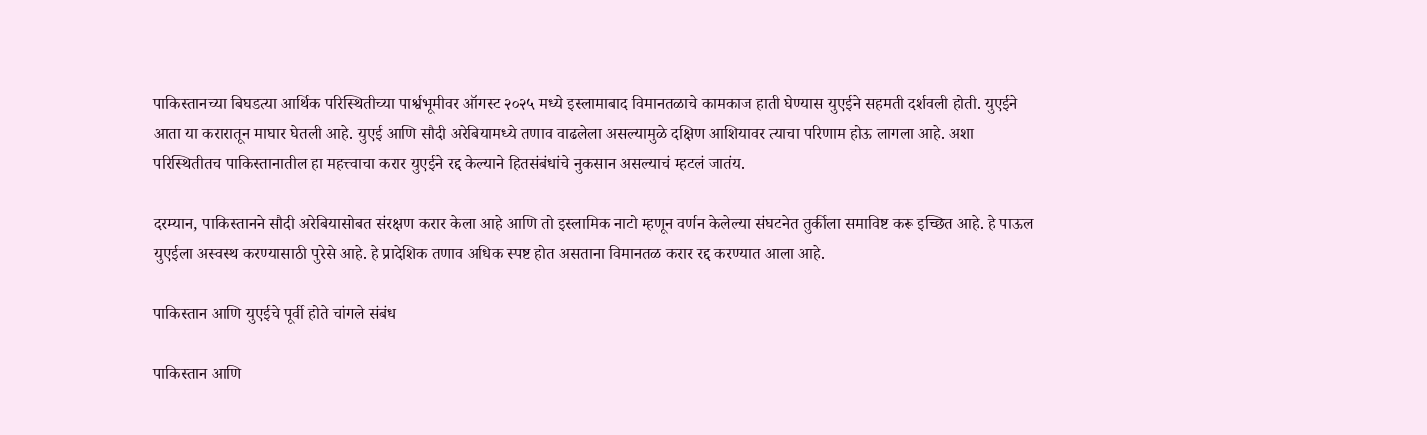पाकिस्तानच्या बिघडत्या आर्थिक परिस्थितीच्या पार्श्वभूमीवर ऑगस्ट २०२५ मध्ये इस्लामाबाद विमानतळाचे कामकाज हाती घेण्यास युएईने सहमती दर्शवली होती. युएईने आता या करारातून माघार घेतली आहे. युएई आणि सौदी अरेबियामध्ये तणाव वाढलेला असल्यामुळे दक्षिण आशियावर त्याचा परिणाम होऊ लागला आहे. अशा परिस्थितीतच पाकिस्तानातील हा महत्त्वाचा करार युएईने रद्द केल्याने हितसंबंधांचे नुकसान असल्याचं म्हटलं जातंय.

दरम्यान, पाकिस्तानने सौदी अरेबियासोबत संरक्षण करार केला आहे आणि तो इस्लामिक नाटो म्हणून वर्णन केलेल्या संघटनेत तुर्कीला समाविष्ट करू इच्छित आहे. हे पाऊल युएईला अस्वस्थ करण्यासाठी पुरेसे आहे. हे प्रादेशिक तणाव अधिक स्पष्ट होत असताना विमानतळ करार रद्द करण्यात आला आहे.

पाकिस्तान आणि युएईचे पूर्वी होते चांगले संबंध

पाकिस्तान आणि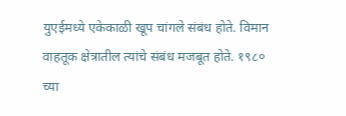युएईमध्ये एकेकाळी खूप चांगले संबंध होते. विमान वाहतूक क्षेत्रातील त्यांचे संबंध मजबूत होते. १९८० च्या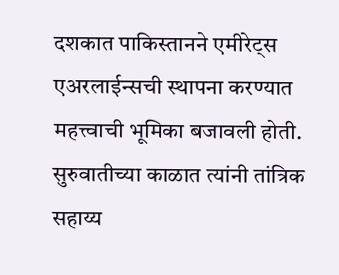दशकात पाकिस्तानने एमीरेट्स एअरलाईन्सची स्थापना करण्यात महत्त्वाची भूमिका बजावली होती. सुरुवातीच्या काळात त्यांनी तांत्रिक सहाय्य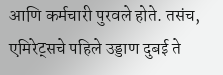आणि कर्मचारी पुरवले होते. तसंच, एमिरेट्सचे पहिले उड्डाण दुबई ते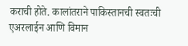कराची होते. कालांतराने पाकिस्तानची स्वतःची एअरलाईन आणि विमान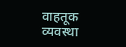वाहतूक व्यवस्था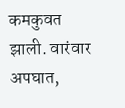कमकुवत झाली. वारंवार अपघात,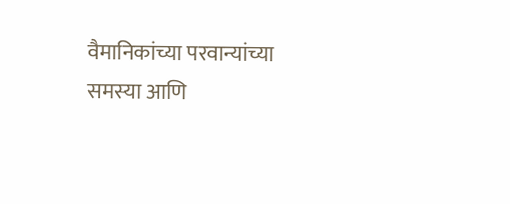वैमानिकांच्या परवान्यांच्या समस्या आणि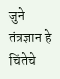जुने तंत्रज्ञान हे चिंतेचे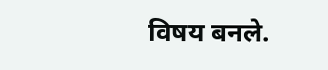विषय बनले.